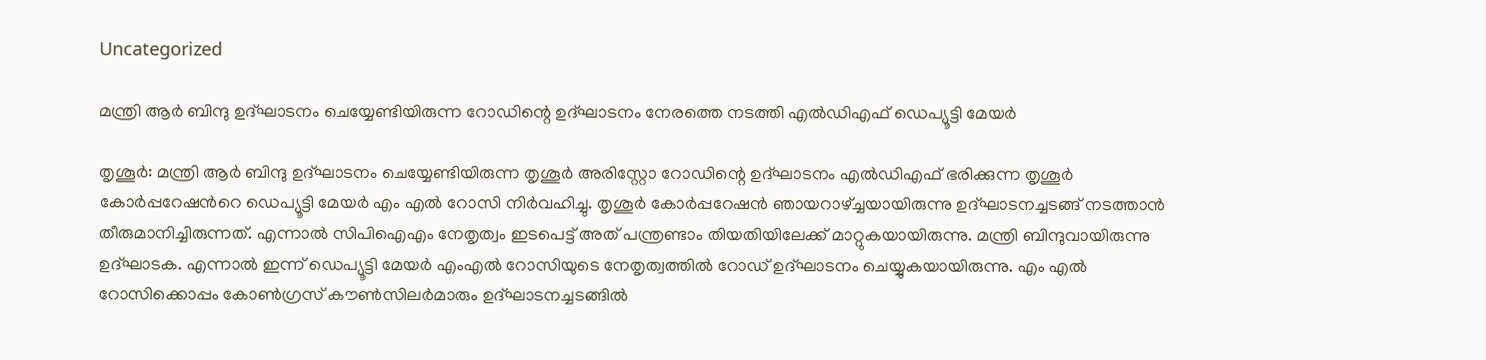Uncategorized

മന്ത്രി ആര്‍ ബിന്ദു ഉദ്ഘാടനം ചെയ്യേണ്ടിയിരുന്ന റോഡിന്റെ ഉദ്ഘാടനം നേരത്തെ നടത്തി എല്‍ഡിഎഫ് ഡെപ്യൂട്ടി മേയര്‍

തൃശൂര്‍: മന്ത്രി ആര്‍ ബിന്ദു ഉദ്ഘാടനം ചെയ്യേണ്ടിയിരുന്ന തൃശൂര്‍ അരിസ്റ്റോ റോഡിന്റെ ഉദ്ഘാടനം എല്‍ഡിഎഫ് ഭരിക്കുന്ന തൃശൂര്‍ കോര്‍പ്പറേഷന്‍റെ ഡെപ്യൂട്ടി മേയര്‍ എം എല്‍ റോസി നിര്‍വഹിച്ചു. തൃശൂര്‍ കോര്‍പ്പറേഷന്‍ ഞായറാഴ്ച്ചയായിരുന്നു ഉദ്ഘാടനച്ചടങ്ങ് നടത്താന്‍ തീരുമാനിച്ചിരുന്നത്. എന്നാല്‍ സിപിഐഎം നേതൃത്വം ഇടപെട്ട് അത് പന്ത്രണ്ടാം തിയതിയിലേക്ക് മാറ്റുകയായിരുന്നു. മന്ത്രി ബിന്ദുവായിരുന്നു ഉദ്ഘാടക. എന്നാല്‍ ഇന്ന് ഡെപ്യൂട്ടി മേയര്‍ എംഎല്‍ റോസിയുടെ നേതൃത്വത്തില്‍ റോഡ് ഉദ്ഘാടനം ചെയ്യുകയായിരുന്നു. എം എല്‍ റോസിക്കൊപ്പം കോണ്‍ഗ്രസ് കൗണ്‍സിലര്‍മാരും ഉദ്ഘാടനച്ചടങ്ങില്‍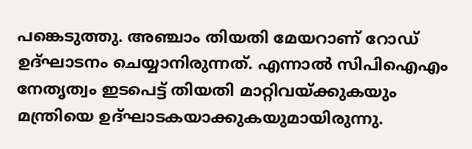പങ്കെടുത്തു. അഞ്ചാം തിയതി മേയറാണ് റോഡ് ഉദ്ഘാടനം ചെയ്യാനിരുന്നത്. എന്നാല്‍ സിപിഐഎം നേതൃത്വം ഇടപെട്ട് തിയതി മാറ്റിവയ്ക്കുകയും മന്ത്രിയെ ഉദ്ഘാടകയാക്കുകയുമായിരുന്നു.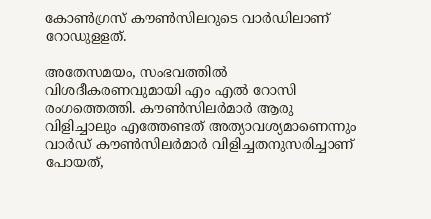കോണ്‍ഗ്രസ് കൗണ്‍സിലറുടെ വാര്‍ഡിലാണ് റോഡുളളത്.

അതേസമയം, സംഭവത്തിൽ വിശദീകരണവുമായി എം എൽ റോസി രംഗത്തെത്തി. കൗൺസിലർമാർ ആരു വിളിച്ചാലും എത്തേണ്ടത് അത്യാവശ്യമാണെന്നും വാർഡ് കൗൺസിലർമാർ വിളിച്ചതനുസരിച്ചാണ് പോയത്,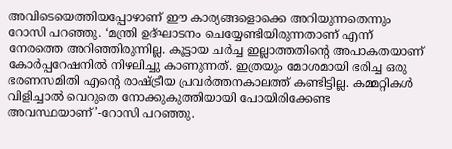അവിടെയെത്തിയപ്പോഴാണ് ഈ കാര്യങ്ങളൊക്കെ അറിയുന്നതെന്നും റോസി പറഞ്ഞു. ‘മന്ത്രി ഉദ്ഘാടനം ചെയ്യേണ്ടിയിരുന്നതാണ് എന്ന് നേരത്തെ അറിഞ്ഞിരുന്നില്ല. കൂട്ടായ ചർച്ച ഇല്ലാത്തതിന്റെ അപാകതയാണ് കോർപ്പറേഷനിൽ നിഴലിച്ചു കാണുന്നത്. ഇത്രയും മോശമായി ഭരിച്ച ഒരു ഭരണസമിതി എന്റെ രാഷ്ട്രീയ പ്രവർത്തനകാലത്ത് കണ്ടിട്ടില്ല. കമ്മറ്റികൾ വിളിച്ചാൽ വെറുതെ നോക്കുകുത്തിയായി പോയിരിക്കേണ്ട അവസ്ഥയാണ്’-റോസി പറഞ്ഞു.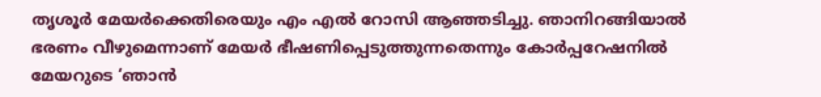തൃശൂർ മേയർക്കെതിരെയും എം എൽ റോസി ആഞ്ഞടിച്ചു. ഞാനിറങ്ങിയാൽ ഭരണം വീഴുമെന്നാണ് മേയർ ഭീഷണിപ്പെടുത്തുന്നതെന്നും കോർപ്പറേഷനിൽ മേയറുടെ ‘ഞാൻ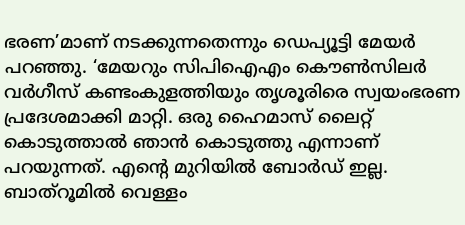ഭരണ’മാണ് നടക്കുന്നതെന്നും ഡെപ്യൂട്ടി മേയർ പറഞ്ഞു. ‘മേയറും സിപിഐഎം കൌൺസിലർ വർഗീസ് കണ്ടംകുളത്തിയും തൃശൂരിരെ സ്വയംഭരണ പ്രദേശമാക്കി മാറ്റി. ഒരു ഹൈമാസ് ലൈറ്റ് കൊടുത്താൽ ഞാൻ കൊടുത്തു എന്നാണ് പറയുന്നത്. എന്റെ മുറിയിൽ ബോർഡ് ഇല്ല. ബാത്റൂമിൽ വെള്ളം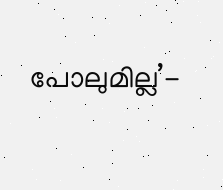പോലുമില്ല’-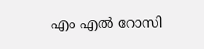എം എൽ റോസി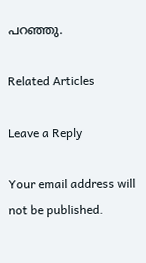പറഞ്ഞു.

Related Articles

Leave a Reply

Your email address will not be published.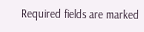Required fields are marked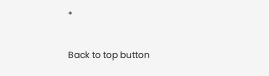*

Back to top button